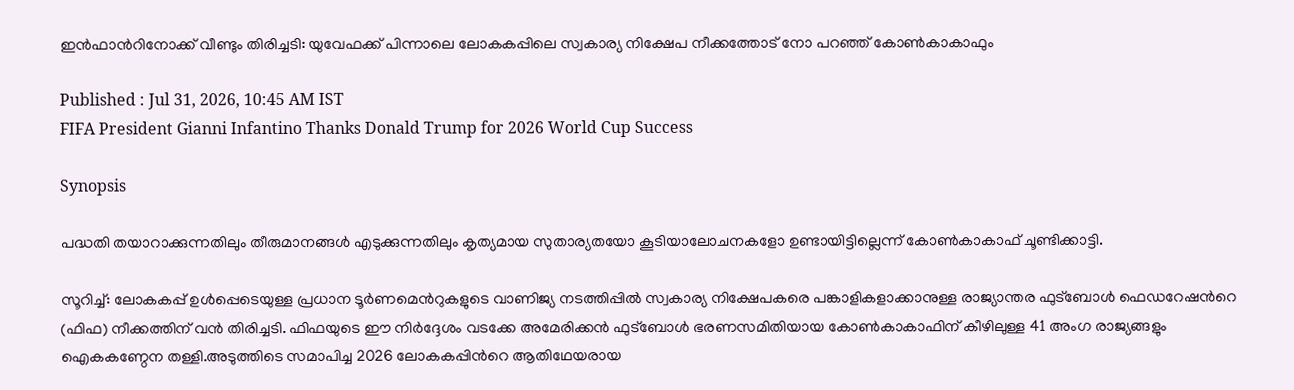ഇന്‍ഫാന്‍റിനോക്ക് വീണ്ടും തിരിച്ചടി: യുവേഫക്ക് പിന്നാലെ ലോകകപ്പിലെ സ്വകാര്യ നിക്ഷേപ നീക്കത്തോട് നോ പറഞ്ഞ് കോൺകാകാഫും

Published : Jul 31, 2026, 10:45 AM IST
FIFA President Gianni Infantino Thanks Donald Trump for 2026 World Cup Success

Synopsis

പദ്ധതി തയാറാക്കുന്നതിലും തീരുമാനങ്ങൾ എടുക്കുന്നതിലും കൃത്യമായ സുതാര്യതയോ കൂടിയാലോചനകളോ ഉണ്ടായിട്ടില്ലെന്ന് കോൺകാകാഫ് ചൂണ്ടിക്കാട്ടി.

സൂറിച്ച്: ലോകകപ്പ് ഉൾപ്പെടെയുള്ള പ്രധാന ടൂർണമെന്‍റുകളുടെ വാണിജ്യ നടത്തിപ്പിൽ സ്വകാര്യ നിക്ഷേപകരെ പങ്കാളികളാക്കാനുള്ള രാജ്യാന്തര ഫുട്ബോൾ ഫെഡറേഷന്‍റെ (ഫിഫ) നീക്കത്തിന് വൻ തിരിച്ചടി. ഫിഫയുടെ ഈ നിർദ്ദേശം വടക്കേ അമേരിക്കൻ ഫുട്ബോൾ ഭരണസമിതിയായ കോൺകാകാഫിന് കീഴിലുള്ള 41 അംഗ രാജ്യങ്ങളും ഐകകണ്ഠേന തള്ളി.അടുത്തിടെ സമാപിച്ച 2026 ലോകകപ്പിന്‍റെ ആതിഥേയരായ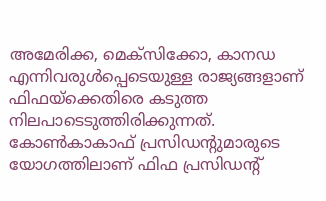അമേരിക്ക, മെക്സിക്കോ, കാനഡ എന്നിവരുൾപ്പെടെയുള്ള രാജ്യങ്ങളാണ് ഫിഫയ്ക്കെതിരെ കടുത്ത നിലപാടെടുത്തിരിക്കുന്നത്. കോൺകാകാഫ് പ്രസിഡന്‍റുമാരുടെ യോഗത്തിലാണ് ഫിഫ പ്രസിഡന്‍റ്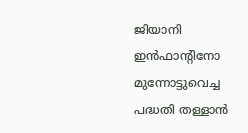ജിയാനി ഇൻഫാന്‍റിനോ മുന്നോട്ടുവെച്ച പദ്ധതി തള്ളാൻ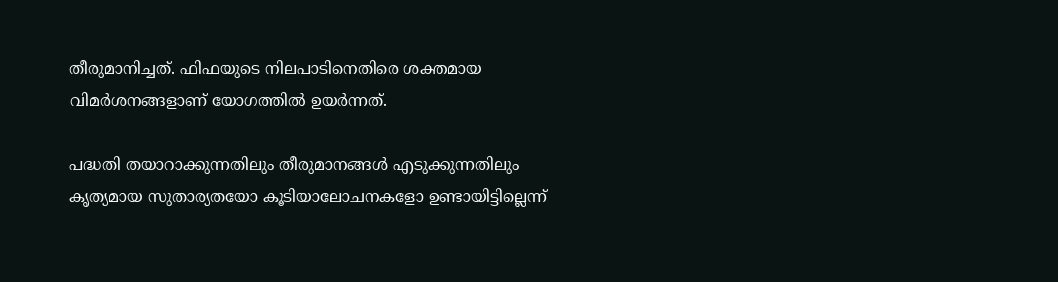തീരുമാനിച്ചത്. ഫിഫയുടെ നിലപാടിനെതിരെ ശക്തമായ വിമർശനങ്ങളാണ് യോഗത്തിൽ ഉയർന്നത്.

പദ്ധതി തയാറാക്കുന്നതിലും തീരുമാനങ്ങൾ എടുക്കുന്നതിലും കൃത്യമായ സുതാര്യതയോ കൂടിയാലോചനകളോ ഉണ്ടായിട്ടില്ലെന്ന്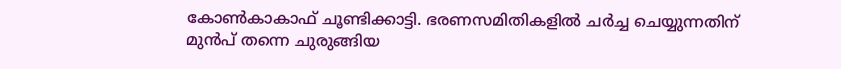കോൺകാകാഫ് ചൂണ്ടിക്കാട്ടി. ഭരണസമിതികളിൽ ചർച്ച ചെയ്യുന്നതിന് മുൻപ് തന്നെ ചുരുങ്ങിയ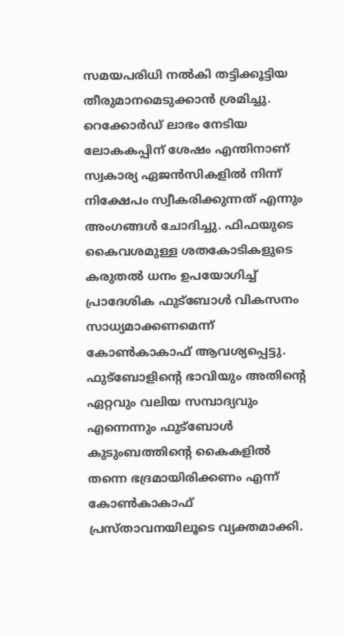സമയപരിധി നൽകി തട്ടിക്കൂട്ടിയ തീരുമാനമെടുക്കാൻ ശ്രമിച്ചു. റെക്കോർഡ് ലാഭം നേടിയ ലോകകപ്പിന് ശേഷം എന്തിനാണ് സ്വകാര്യ ഏജൻസികളിൽ നിന്ന് നിക്ഷേപം സ്വീകരിക്കുന്നത് എന്നും അംഗങ്ങൾ ചോദിച്ചു. ഫിഫയുടെ കൈവശമുള്ള ശതകോടികളുടെ കരുതൽ ധനം ഉപയോഗിച്ച് പ്രാദേശിക ഫുട്ബോൾ വികസനം സാധ്യമാക്കണമെന്ന് കോൺകാകാഫ് ആവശ്യപ്പെട്ടു. ഫുട്ബോളിന്റെ ഭാവിയും അതിന്‍റെ ഏറ്റവും വലിയ സമ്പാദ്യവും എന്നെന്നും ഫുട്ബോൾ കുടുംബത്തിന്‍റെ കൈകളിൽ തന്നെ ഭദ്രമായിരിക്കണം എന്ന് കോൺകാകാഫ് പ്രസ്താവനയിലൂടെ വ്യക്തമാക്കി.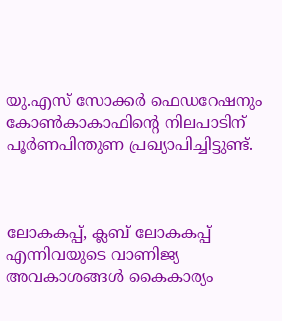യു.എസ് സോക്കർ ഫെഡറേഷനും കോൺകാകാഫിന്‍റെ നിലപാടിന് പൂർണപിന്തുണ പ്രഖ്യാപിച്ചിട്ടുണ്ട്.



ലോകകപ്പ്, ക്ലബ് ലോകകപ്പ് എന്നിവയുടെ വാണിജ്യ അവകാശങ്ങൾ കൈകാര്യം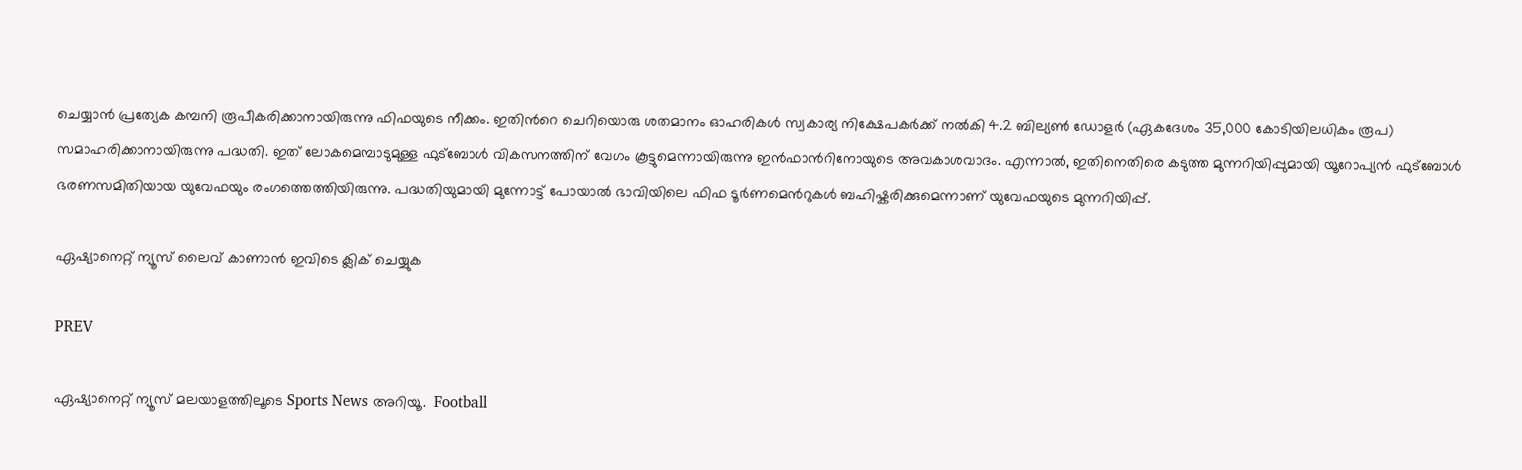ചെയ്യാൻ പ്രത്യേക കമ്പനി രൂപീകരിക്കാനായിരുന്നു ഫിഫയുടെ നീക്കം. ഇതിന്‍റെ ചെറിയൊരു ശതമാനം ഓഹരികൾ സ്വകാര്യ നിക്ഷേപകർക്ക് നൽകി 4.2 ബില്യൺ ഡോളർ (ഏകദേശം 35,000 കോടിയിലധികം രൂപ) സമാഹരിക്കാനായിരുന്നു പദ്ധതി. ഇത് ലോകമെമ്പാടുമുള്ള ഫുട്ബോൾ വികസനത്തിന് വേഗം കൂട്ടുമെന്നായിരുന്നു ഇൻഫാന്‍റിനോയുടെ അവകാശവാദം. എന്നാൽ, ഇതിനെതിരെ കടുത്ത മുന്നറിയിപ്പുമായി യൂറോപ്യൻ ഫുട്ബോൾ ഭരണസമിതിയായ യുവേഫയും രംഗത്തെത്തിയിരുന്നു. പദ്ധതിയുമായി മുന്നോട്ട് പോയാൽ ഭാവിയിലെ ഫിഫ ടൂർണമെന്‍റുകൾ ബഹിഷ്കരിക്കുമെന്നാണ് യുവേഫയുടെ മുന്നറിയിപ്പ്.

ഏഷ്യാനെറ്റ് ന്യൂസ് ലൈവ് കാണാന്‍ ഇവിടെ ക്ലിക് ചെയ്യുക

PREV

ഏഷ്യാനെറ്റ് ന്യൂസ് മലയാളത്തിലൂടെ Sports News അറിയൂ.  Football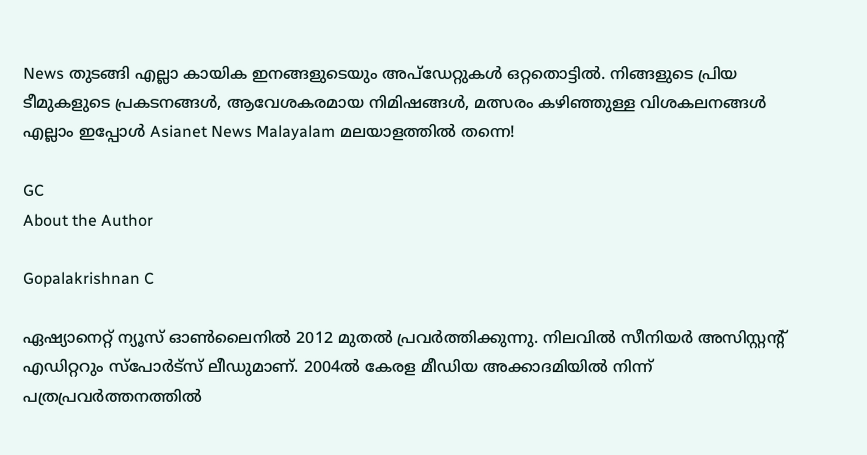News തുടങ്ങി എല്ലാ കായിക ഇനങ്ങളുടെയും അപ്‌ഡേറ്റുകൾ ഒറ്റതൊട്ടിൽ. നിങ്ങളുടെ പ്രിയ ടീമുകളുടെ പ്രകടനങ്ങൾ, ആവേശകരമായ നിമിഷങ്ങൾ, മത്സരം കഴിഞ്ഞുള്ള വിശകലനങ്ങൾ എല്ലാം ഇപ്പോൾ Asianet News Malayalam മലയാളത്തിൽ തന്നെ!

GC
About the Author

Gopalakrishnan C

ഏഷ്യാനെറ്റ് ന്യൂസ് ഓണ്‍ലൈനില്‍ 2012 മുതല്‍ പ്രവര്‍ത്തിക്കുന്നു. നിലവില്‍ സീനിയര്‍ അസിസ്റ്റന്‍റ് എഡിറ്ററും സ്പോർട്സ് ലീഡുമാണ്. 2004ൽ കേരള മീഡിയ അക്കാദമിയില്‍ നിന്ന് പത്രപ്രവര്‍ത്തനത്തില്‍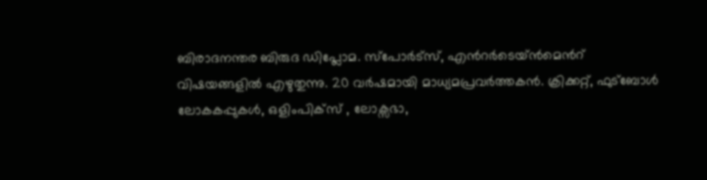ബിരാദനന്തര ബിരുദ ഡിപ്ലോമ. സ്പോര്‍ട്സ്, എന്‍റര്‍ടെയ്ൻമെന്‍റ് വിഷയങ്ങളില്‍ എഴുതുന്നു. 20 വര്‍ഷമായി മാധ്യമപ്രവര്‍ത്തകൻ. ക്രിക്കറ്റ്, ഫുട്ബോള്‍ ലോകകപ്പുകൾ, ഒളിംപിക്സ് , ലോക്സഭാ,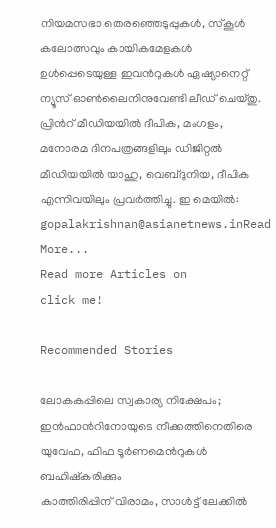നിയമസഭാ തെരഞ്ഞെടുപ്പുകള്‍, സ്കൂള്‍ കലോത്സവും കായികമേളകള്‍ ഉള്‍പ്പെടെയുള്ള ഇവന്‍റുകള്‍ ഏഷ്യാനെറ്റ് ന്യൂസ് ഓണ്‍ലൈനിനുവേണ്ടി ലീഡ് ചെയ്തു. പ്രിന്‍റ് മീഡിയയില്‍ ദീപിക, മംഗളം, മനോരമ ദിനപത്രങ്ങളിലും ഡിജിറ്റൽ മീഡിയയില്‍ യാഹു, വെബ്ദുനിയ, ദീപിക എന്നിവയിലും പ്രവര്‍ത്തിച്ചു. ഇ മെയില്‍: gopalakrishnan@asianetnews.inRead More...
Read more Articles on
click me!

Recommended Stories

ലോകകപ്പിലെ സ്വകാര്യ നിക്ഷേപം; ഇൻഫാന്‍റിനോയുടെ നീക്കത്തിനെതിരെ യുവേഫ, ഫിഫ ടൂർണമെന്‍റുകൾ ബഹിഷ്‌കരിക്കും
കാത്തിരിപ്പിന് വിരാമം, സാൾട്ട് ലേക്കിൽ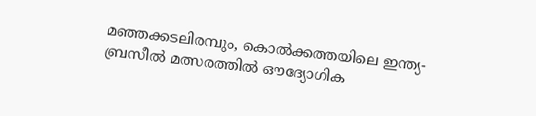മഞ്ഞക്കടലിരമ്പും, കൊല്‍ക്കത്തയിലെ ഇന്ത്യ-ബ്രസീല്‍ മത്സരത്തില്‍ ഔദ്യോഗിക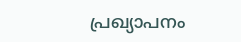പ്രഖ്യാപനം